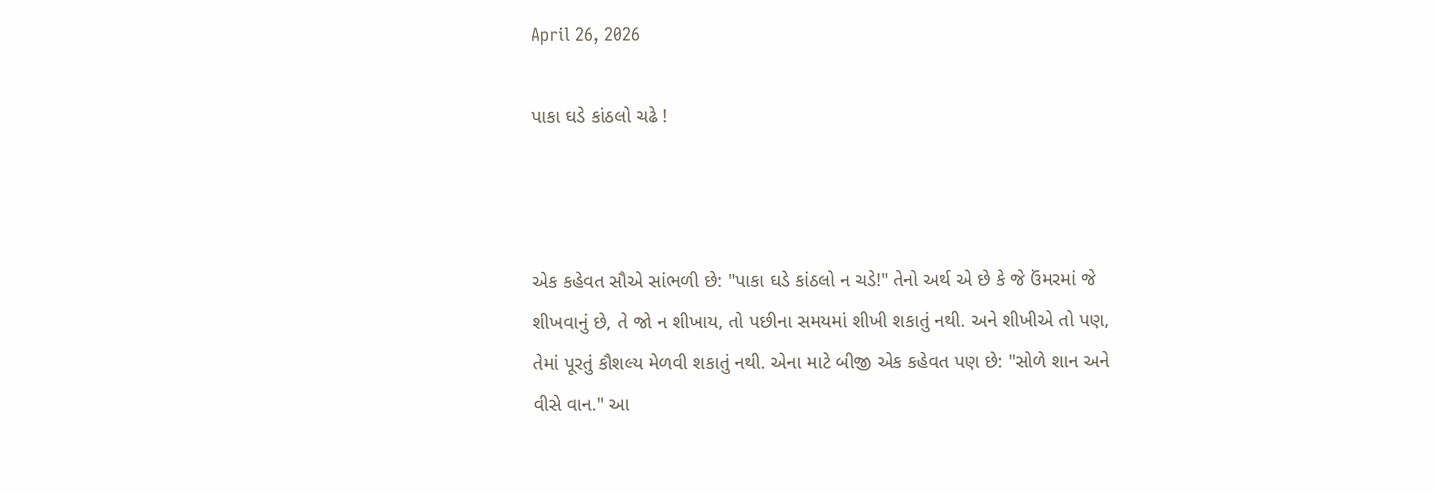April 26, 2026

પાકા ઘડે કાંઠલો ચઢે !



એક કહેવત સૌએ સાંભળી છે: "પાકા ઘડે કાંઠલો ન ચડે!" તેનો અર્થ એ છે કે જે ઉંમરમાં જે શીખવાનું છે, તે જો ન શીખાય, તો પછીના સમયમાં શીખી શકાતું નથી. અને શીખીએ તો પણ, તેમાં પૂરતું કૌશલ્ય મેળવી શકાતું નથી. એના માટે બીજી એક કહેવત પણ છે: "સોળે શાન અને વીસે વાન." આ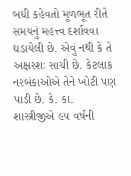બધી કહેવતો મૂળભૂત રીતે સમયનું મહત્ત્વ દર્શાવવા ઘડાયેલી છે. એવું નથી કે તે અક્ષરશઃ સાચી છે. કેટલાક નરબંકાઓએ તેને ખોટી પણ પાડી છે. કે. કા. શાસ્ત્રીજીએ ૯૫ વર્ષની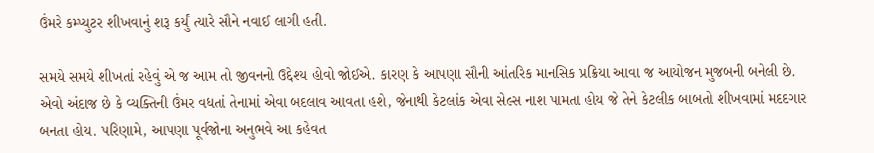ઉંમરે કમ્પ્યુટર શીખવાનું શરૂ કર્યું ત્યારે સૌને નવાઈ લાગી હતી.

સમયે સમયે શીખતાં રહેવું એ જ આમ તો જીવનનો ઉદ્દેશ્ય હોવો જોઈએ. કારણ કે આપણા સૌની આંતરિક માનસિક પ્રક્રિયા આવા જ આયોજન મુજબની બનેલી છે. એવો અંદાજ છે કે વ્યક્તિની ઉંમર વધતાં તેનામાં એવા બદલાવ આવતા હશે, જેનાથી કેટલાંક એવા સેલ્સ નાશ પામતા હોય જે તેને કેટલીક બાબતો શીખવામાં મદદગાર બનતા હોય. પરિણામે, આપણા પૂર્વજોના અનુભવે આ કહેવત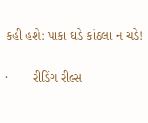કહી હશે: પાકા ઘડે કાંઠલા ન ચડે!

·       રીડિંગ રીલ્સ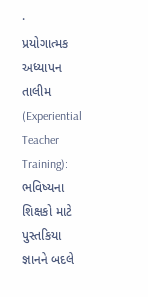·       પ્રયોગાત્મક અધ્યાપન તાલીમ (Experiential Teacher Training): ભવિષ્યના શિક્ષકો માટે પુસ્તકિયા જ્ઞાનને બદલે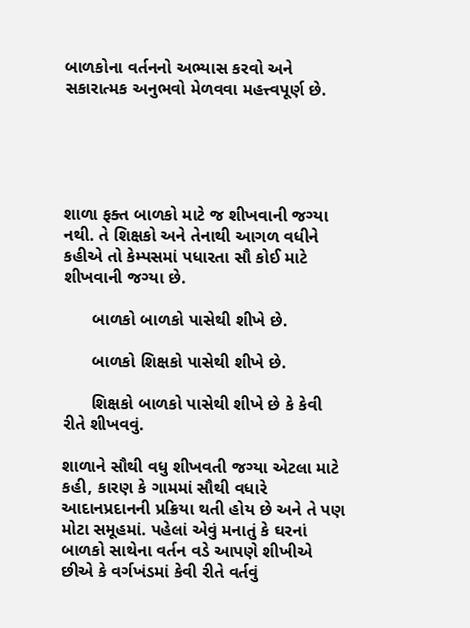બાળકોના વર્તનનો અભ્યાસ કરવો અને સકારાત્મક અનુભવો મેળવવા મહત્ત્વપૂર્ણ છે.





શાળા ફક્ત બાળકો માટે જ શીખવાની જગ્યા નથી. તે શિક્ષકો અને તેનાથી આગળ વધીને કહીએ તો કેમ્પસમાં પધારતા સૌ કોઈ માટે શીખવાની જગ્યા છે.

      બાળકો બાળકો પાસેથી શીખે છે.

      બાળકો શિક્ષકો પાસેથી શીખે છે.

      શિક્ષકો બાળકો પાસેથી શીખે છે કે કેવી રીતે શીખવવું.

શાળાને સૌથી વધુ શીખવતી જગ્યા એટલા માટે કહી, કારણ કે ગામમાં સૌથી વધારે આદાનપ્રદાનની પ્રક્રિયા થતી હોય છે અને તે પણ મોટા સમૂહમાં. પહેલાં એવું મનાતું કે ઘરનાં બાળકો સાથેના વર્તન વડે આપણે શીખીએ છીએ કે વર્ગખંડમાં કેવી રીતે વર્તવું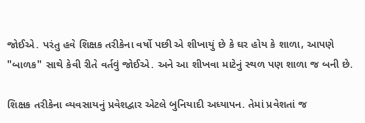જોઈએ. પરંતુ હવે શિક્ષક તરીકેના વર્ષો પછી એ શીખાયું છે કે ઘર હોય કે શાળા, આપણે "બાળક" સાથે કેવી રીતે વર્તવું જોઈએ. અને આ શીખવા માટેનું સ્થળ પણ શાળા જ બની છે.

શિક્ષક તરીકેના વ્યવસાયનું પ્રવેશદ્વાર એટલે બુનિયાદી અધ્યાપન. તેમાં પ્રવેશતાં જ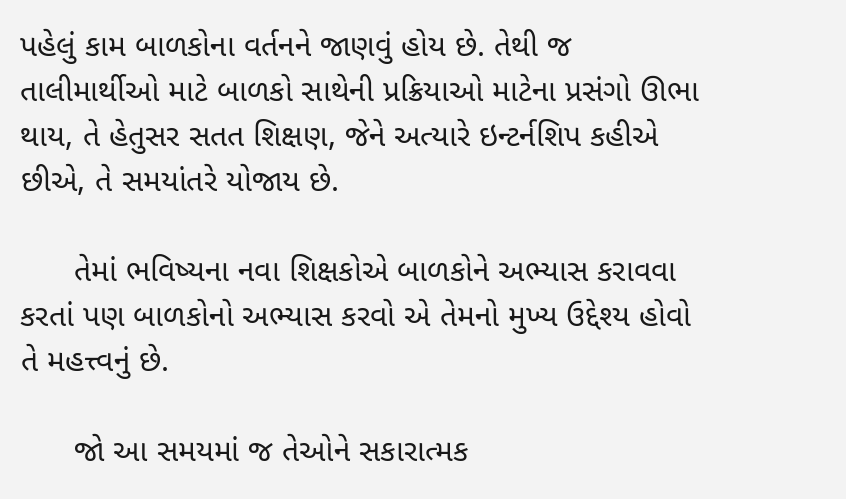પહેલું કામ બાળકોના વર્તનને જાણવું હોય છે. તેથી જ તાલીમાર્થીઓ માટે બાળકો સાથેની પ્રક્રિયાઓ માટેના પ્રસંગો ઊભા થાય, તે હેતુસર સતત શિક્ષણ, જેને અત્યારે ઇન્ટર્નશિપ કહીએ છીએ, તે સમયાંતરે યોજાય છે.

      તેમાં ભવિષ્યના નવા શિક્ષકોએ બાળકોને અભ્યાસ કરાવવા કરતાં પણ બાળકોનો અભ્યાસ કરવો એ તેમનો મુખ્ય ઉદ્દેશ્ય હોવો તે મહત્ત્વનું છે.

      જો આ સમયમાં જ તેઓને સકારાત્મક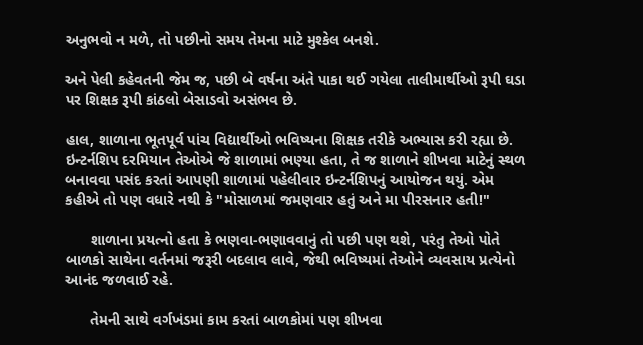અનુભવો ન મળે, તો પછીનો સમય તેમના માટે મુશ્કેલ બનશે.

અને પેલી કહેવતની જેમ જ, પછી બે વર્ષના અંતે પાકા થઈ ગયેલા તાલીમાર્થીઓ રૂપી ઘડા પર શિક્ષક રૂપી કાંઠલો બેસાડવો અસંભવ છે.

હાલ, શાળાના ભૂતપૂર્વ પાંચ વિદ્યાર્થીઓ ભવિષ્યના શિક્ષક તરીકે અભ્યાસ કરી રહ્યા છે. ઇન્ટર્નશિપ દરમિયાન તેઓએ જે શાળામાં ભણ્યા હતા, તે જ શાળાને શીખવા માટેનું સ્થળ બનાવવા પસંદ કરતાં આપણી શાળામાં પહેલીવાર ઇન્ટર્નશિપનું આયોજન થયું. એમ કહીએ તો પણ વધારે નથી કે "મોસાળમાં જમણવાર હતું અને મા પીરસનાર હતી!"

      શાળાના પ્રયત્નો હતા કે ભણવા-ભણાવવાનું તો પછી પણ થશે, પરંતુ તેઓ પોતે બાળકો સાથેના વર્તનમાં જરૂરી બદલાવ લાવે, જેથી ભવિષ્યમાં તેઓને વ્યવસાય પ્રત્યેનો આનંદ જળવાઈ રહે.

      તેમની સાથે વર્ગખંડમાં કામ કરતાં બાળકોમાં પણ શીખવા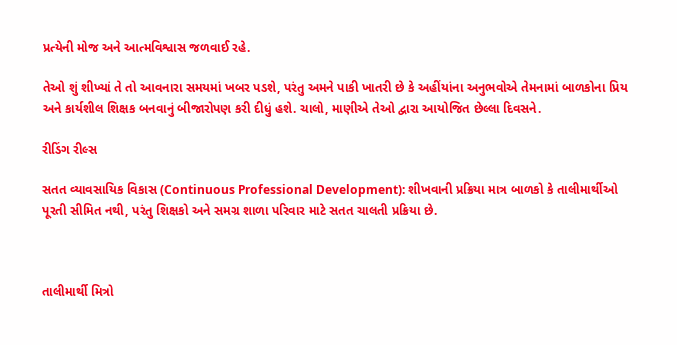પ્રત્યેની મોજ અને આત્મવિશ્વાસ જળવાઈ રહે.

તેઓ શું શીખ્યાં તે તો આવનારા સમયમાં ખબર પડશે, પરંતુ અમને પાકી ખાતરી છે કે અહીંયાંના અનુભવોએ તેમનામાં બાળકોના પ્રિય અને કાર્યશીલ શિક્ષક બનવાનું બીજારોપણ કરી દીધું હશે. ચાલો, માણીએ તેઓ દ્વારા આયોજિત છેલ્લા દિવસને.

રીડિંગ રીલ્સ

સતત વ્યાવસાયિક વિકાસ (Continuous Professional Development): શીખવાની પ્રક્રિયા માત્ર બાળકો કે તાલીમાર્થીઓ પૂરતી સીમિત નથી, પરંતુ શિક્ષકો અને સમગ્ર શાળા પરિવાર માટે સતત ચાલતી પ્રક્રિયા છે.



તાલીમાર્થી મિત્રો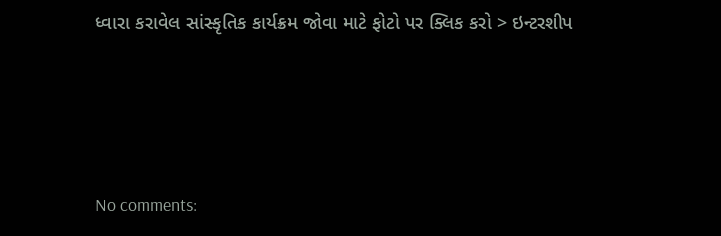ધ્વારા કરાવેલ સાંસ્કૃતિક કાર્યક્રમ જોવા માટે ફોટો પર ક્લિક કરો > ઇન્ટરશીપ





No comments: